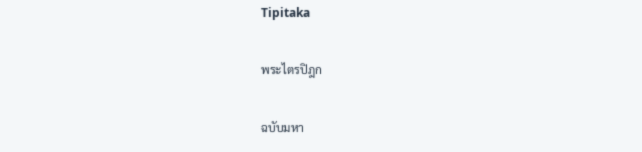Tipitaka

พระไตรปิฎก

ฉบับมหา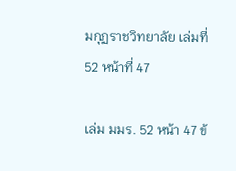มกุฏราชวิทยาลัย เล่มที่ 52 หน้าที่ 47

เล่ม มมร. 52 หน้า 47 ข้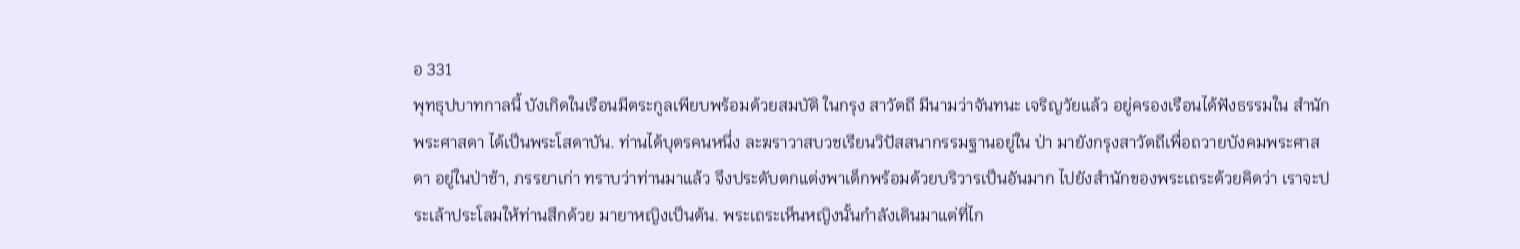อ 331
พุทธุปบาทกาลนี้ บังเกิดในเรือนมีตระกูลเพียบพร้อมด้วยสมบัติ ในกรุง สาวัตถี มีนามว่าจันทนะ เจริญวัยแล้ว อยู่ครองเรือนได้ฟังธรรมใน สำนักพระศาสดา ได้เป็นพระโสดาบัน. ท่านได้บุตรคนหนึ่ง ละฆราวาสบวชเรียนวิปัสสนากรรมฐานอยู่ใน ป่า มายังกรุงสาวัตถีเพื่อถวายบังคมพระศาสดา อยู่ในป่าช้า, ภรรยาเก่า ทราบว่าท่านมาแล้ว จึงประดับตกแต่งพาเด็กพร้อมด้วยบริวารเป็นอันมาก ไปยังสำนักของพระเถระด้วยคิดว่า เราจะประเล้าประโลมให้ท่านสึกด้วย มายาหญิงเป็นต้น. พระเถระเห็นหญิงนั้นกำลังเดินมาแต่ที่ไก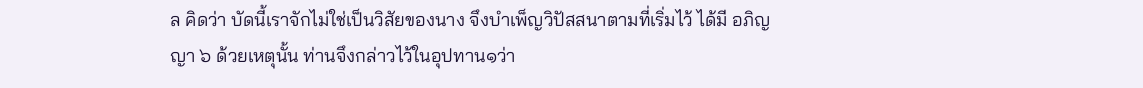ล คิดว่า บัดนี้เราจักไม่ใช่เป็นวิสัยของนาง จึงบำเพ็ญวิปัสสนาตามที่เริ่มไว้ ได้มี อภิญญา ๖ ด้วยเหตุนั้น ท่านจึงกล่าวไว้ในอุปทาน๑ว่า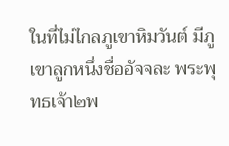ในที่ไม่ไกลภูเขาหิมวันต์ มีภูเขาลูกหนึ่งชื่ออัจจละ พระพุทธเจ้า๒พ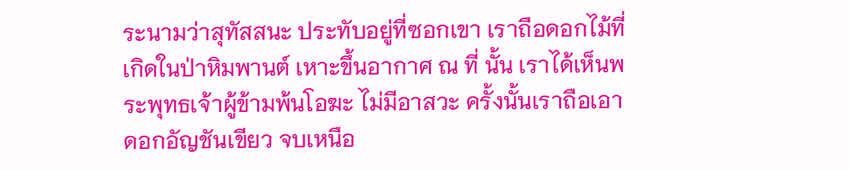ระนามว่าสุทัสสนะ ประทับอยู่ที่ซอกเขา เราถือดอกไม้ที่เกิดในป่าหิมพานต์ เหาะขึ้นอากาศ ณ ที่ นั้น เราได้เห็นพระพุทธเจ้าผู้ข้ามพ้นโอฆะ ไม่มีอาสวะ ครั้งนั้นเราถือเอาดอกอัญชันเขียว จบเหนือ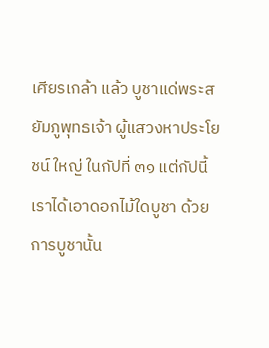เศียรเกล้า แล้ว บูชาแด่พระสยัมภูพุทธเจ้า ผู้แสวงหาประโยชน์ ใหญ่ ในกัปที่ ๓๑ แต่กัปนี้ เราได้เอาดอกไม้ใดบูชา ด้วยการบูชานั้น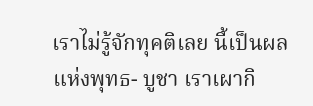เราไม่รู้จักทุคติเลย นี้เป็นผลแห่งพุทธ- บูชา เราเผากิ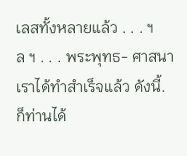เลสทั้งหลายแล้ว . . . ฯ ล ฯ . . . พระพุทธ- ศาสนาเราได้ทำสำเร็จแล้ว ดังนี้. ก็ท่านได้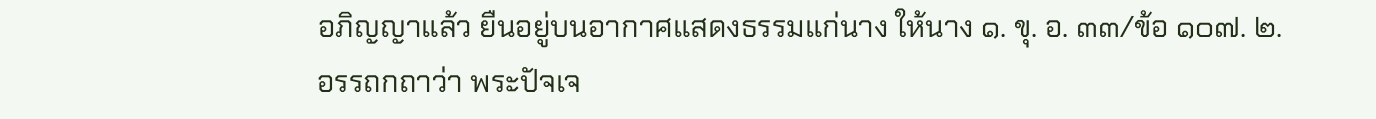อภิญญาแล้ว ยืนอยู่บนอากาศแสดงธรรมแก่นาง ให้นาง ๑. ขุ. อ. ๓๓/ข้อ ๑๐๗. ๒.อรรถกถาว่า พระปัจเจ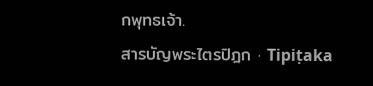กพุทธเจ้า.
สารบัญพระไตรปิฎก · Tipiṭaka